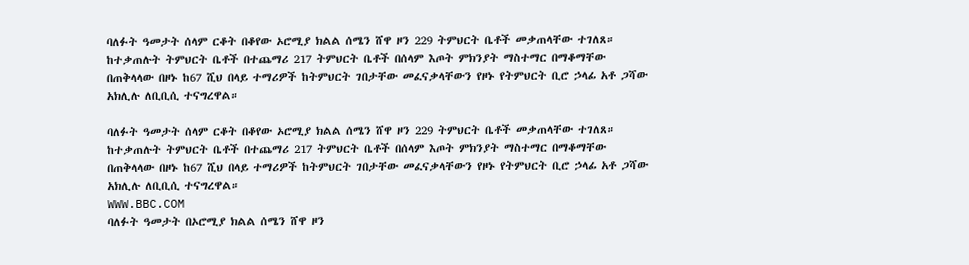ባለፉት ዓመታት ሰላም ርቆት በቆየው ኦሮሚያ ክልል ሰሜን ሸዋ ዞን 229 ትምህርት ቤቶች መቃጠላቸው ተገለጸ።
ከተቃጠሉት ትምህርት ቤቶች በተጨማሪ 217 ትምህርት ቤቶች በሰላም እጦት ምክንያት ማስተማር በማቆማቸው በጠቅላላው በዞኑ ከ67 ሺህ በላይ ተማሪዎች ከትምህርት ገበታቸው መፈናቃላቸውን የዞኑ የትምህርት ቢሮ ኃላፊ አቶ ጋሻው አክሊሉ ለቢቢሲ ተናግረዋል።

ባለፉት ዓመታት ሰላም ርቆት በቆየው ኦሮሚያ ክልል ሰሜን ሸዋ ዞን 229 ትምህርት ቤቶች መቃጠላቸው ተገለጸ። ከተቃጠሉት ትምህርት ቤቶች በተጨማሪ 217 ትምህርት ቤቶች በሰላም እጦት ምክንያት ማስተማር በማቆማቸው በጠቅላላው በዞኑ ከ67 ሺህ በላይ ተማሪዎች ከትምህርት ገበታቸው መፈናቃላቸውን የዞኑ የትምህርት ቢሮ ኃላፊ አቶ ጋሻው አክሊሉ ለቢቢሲ ተናግረዋል።
WWW.BBC.COM
ባለፉት ዓመታት በኦሮሚያ ክልል ሰሜን ሸዋ ዞን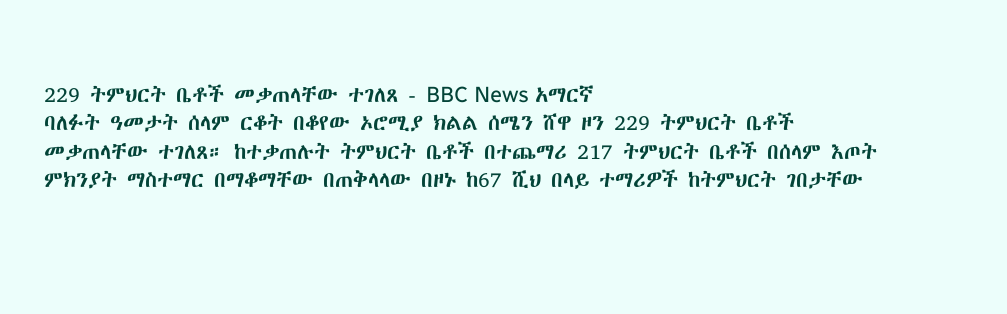229 ትምህርት ቤቶች መቃጠላቸው ተገለጸ - BBC News አማርኛ
ባለፉት ዓመታት ሰላም ርቆት በቆየው ኦሮሚያ ክልል ሰሜን ሸዋ ዞን 229 ትምህርት ቤቶች መቃጠላቸው ተገለጸ። ከተቃጠሉት ትምህርት ቤቶች በተጨማሪ 217 ትምህርት ቤቶች በሰላም እጦት ምክንያት ማስተማር በማቆማቸው በጠቅላላው በዞኑ ከ67 ሺህ በላይ ተማሪዎች ከትምህርት ገበታቸው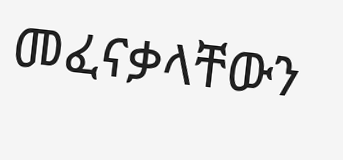መፈናቃላቸውን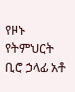የዞኑ የትምህርት ቢሮ ኃላፊ አቶ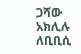ጋሻው አክሊሉ ለቢቢሲ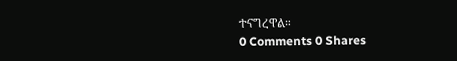ተናግረዋል።
0 Comments 0 Shares